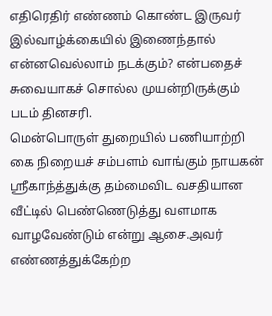எதிரெதிர் எண்ணம் கொண்ட இருவர் இல்வாழ்க்கையில் இணைந்தால் என்னவெல்லாம் நடக்கும்? என்பதைச் சுவையாகச் சொல்ல முயன்றிருக்கும் படம் தினசரி.
மென்பொருள் துறையில் பணியாற்றி கை நிறையச் சம்பளம் வாங்கும் நாயகன் ஸ்ரீகாந்த்துக்கு தம்மைவிட வசதியான வீட்டில் பெண்ணெடுத்து வளமாக வாழவேண்டும் என்று ஆசை.அவர் எண்ணத்துக்கேற்ற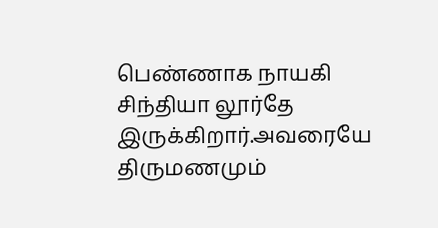பெண்ணாக நாயகி சிந்தியா லூர்தே இருக்கிறார்.அவரையே திருமணமும்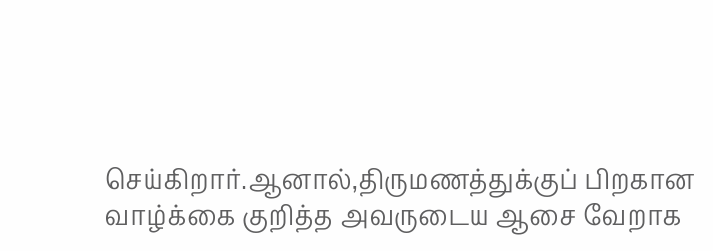செய்கிறார்.ஆனால்,திருமணத்துக்குப் பிறகான வாழ்க்கை குறித்த அவருடைய ஆசை வேறாக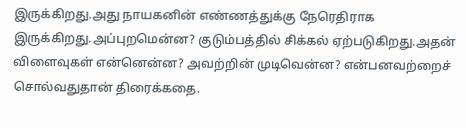இருக்கிறது.அது நாயகனின் எண்ணத்துக்கு நேரெதிராக இருக்கிறது.அப்புறமென்ன? குடும்பத்தில் சிக்கல் ஏற்படுகிறது.அதன் விளைவுகள் என்னென்ன? அவற்றின் முடிவென்ன? என்பனவற்றைச் சொல்வதுதான் திரைக்கதை.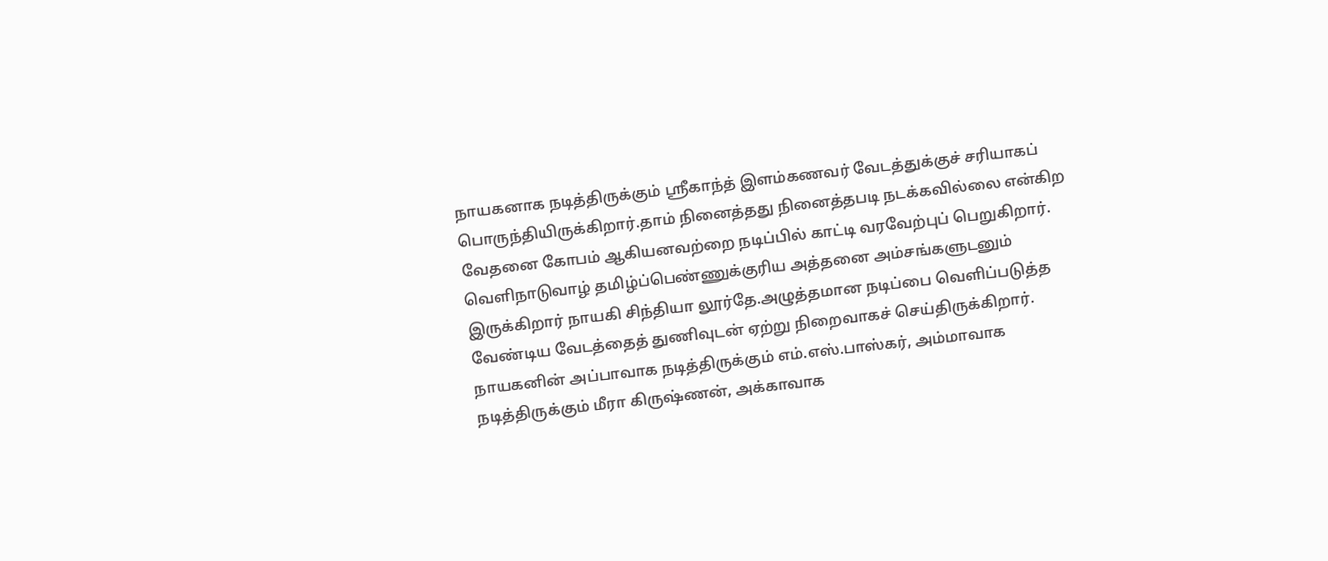நாயகனாக நடித்திருக்கும் ஸ்ரீகாந்த் இளம்கணவர் வேடத்துக்குச் சரியாகப் பொருந்தியிருக்கிறார்.தாம் நினைத்தது நினைத்தபடி நடக்கவில்லை என்கிற வேதனை கோபம் ஆகியனவற்றை நடிப்பில் காட்டி வரவேற்புப் பெறுகிறார்.
வெளிநாடுவாழ் தமிழ்ப்பெண்ணுக்குரிய அத்தனை அம்சங்களுடனும் இருக்கிறார் நாயகி சிந்தியா லூர்தே.அழுத்தமான நடிப்பை வெளிப்படுத்த வேண்டிய வேடத்தைத் துணிவுடன் ஏற்று நிறைவாகச் செய்திருக்கிறார்.
நாயகனின் அப்பாவாக நடித்திருக்கும் எம்.எஸ்.பாஸ்கர், அம்மாவாக நடித்திருக்கும் மீரா கிருஷ்ணன், அக்காவாக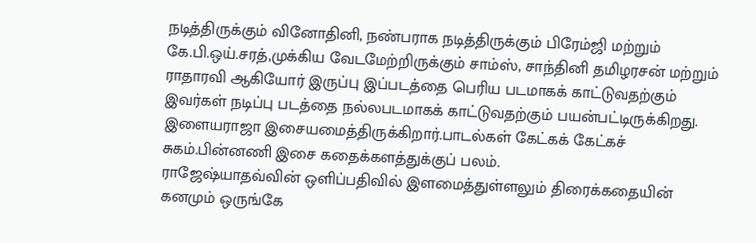நடித்திருக்கும் வினோதினி, நண்பராக நடித்திருக்கும் பிரேம்ஜி மற்றும் கே.பி.ஒய்.சரத்,முக்கிய வேடமேற்றிருக்கும் சாம்ஸ், சாந்தினி தமிழரசன் மற்றும் ராதாரவி ஆகியோர் இருப்பு இப்படத்தை பெரிய படமாகக் காட்டுவதற்கும் இவர்கள் நடிப்பு படத்தை நல்லபடமாகக் காட்டுவதற்கும் பயன்பட்டிருக்கிறது.
இளையராஜா இசையமைத்திருக்கிறார்.பாடல்கள் கேட்கக் கேட்கச் சுகம்.பின்னணி இசை கதைக்களத்துக்குப் பலம்.
ராஜேஷ்யாதவ்வின் ஒளிப்பதிவில் இளமைத்துள்ளலும் திரைக்கதையின் கனமும் ஒருங்கே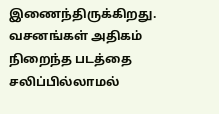இணைந்திருக்கிறது.
வசனங்கள் அதிகம் நிறைந்த படத்தை சலிப்பில்லாமல்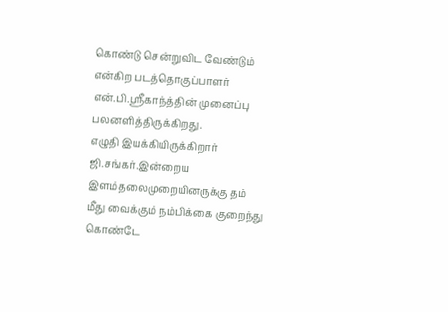கொண்டு சென்றுவிட வேண்டும் என்கிற படத்தொகுப்பாளர் என்.பி.ஸ்ரீகாந்த்தின் முனைப்பு பலனளித்திருக்கிறது.
எழுதி இயக்கியிருக்கிறார் ஜி.சங்கர்.இன்றைய இளம்தலைமுறையினருக்கு தம் மீது வைக்கும் நம்பிக்கை குறைந்து கொண்டே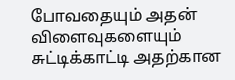போவதையும் அதன் விளைவுகளையும் சுட்டிக்காட்டி அதற்கான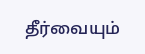தீர்வையும்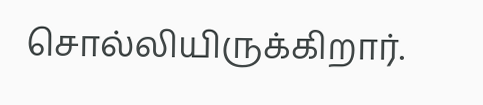சொல்லியிருக்கிறார்.